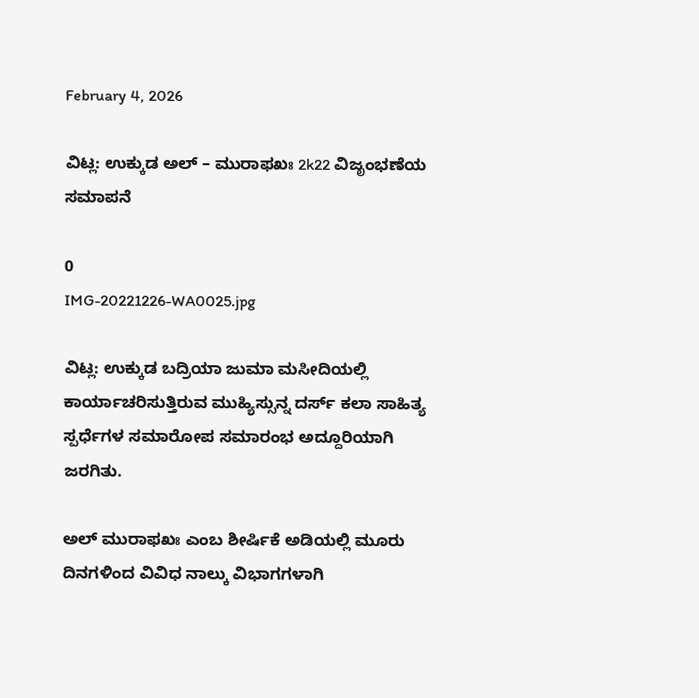February 4, 2026

ವಿಟ್ಲ: ಉಕ್ಕುಡ ಅಲ್ – ಮುರಾಫಖಃ 2k22 ವಿಜೃಂಭಣೆಯ ಸಮಾಪನೆ

0
IMG-20221226-WA0025.jpg

ವಿಟ್ಲ: ಉಕ್ಕುಡ ಬದ್ರಿಯಾ ಜುಮಾ ಮಸೀದಿಯಲ್ಲಿ ಕಾರ್ಯಾಚರಿಸುತ್ತಿರುವ ಮುಹ್ಯಿಸ್ಸುನ್ನ ದರ್ಸ್ ಕಲಾ ಸಾಹಿತ್ಯ ಸ್ಪರ್ಧೆಗಳ ಸಮಾರೋಪ ಸಮಾರಂಭ ಅದ್ದೂರಿಯಾಗಿ ಜರಗಿತು.

ಅಲ್ ಮುರಾಫಖಃ ಎಂಬ ಶೀರ್ಷಿಕೆ ಅಡಿಯಲ್ಲಿ ಮೂರು ದಿನಗಳಿಂದ ವಿವಿಧ ನಾಲ್ಕು ವಿಭಾಗಗಳಾಗಿ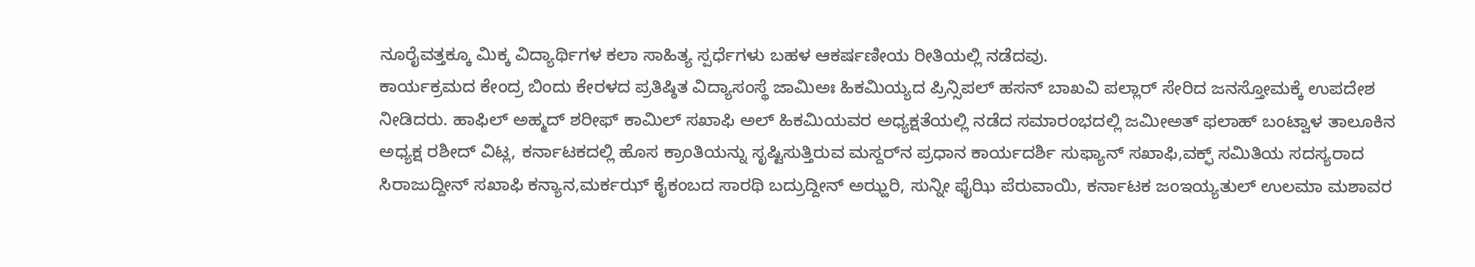ನೂರೈವತ್ತಕ್ಕೂ ಮಿಕ್ಕ ವಿದ್ಯಾರ್ಥಿಗಳ ಕಲಾ ಸಾಹಿತ್ಯ ಸ್ಪರ್ಧೆಗಳು ಬಹಳ ಆಕರ್ಷಣೀಯ ರೀತಿಯಲ್ಲಿ ನಡೆದವು.
ಕಾರ್ಯಕ್ರಮದ ಕೇಂದ್ರ ಬಿಂದು ಕೇರಳದ ಪ್ರತಿಷ್ಠಿತ ವಿದ್ಯಾಸಂಸ್ಥೆ ಜಾಮಿಅಃ ಹಿಕಮಿಯ್ಯದ ಪ್ರಿನ್ಸಿಪಲ್ ಹಸನ್ ಬಾಖವಿ ಪಲ್ಲಾರ್ ಸೇರಿದ ಜನಸ್ತೋಮಕ್ಕೆ ಉಪದೇಶ ನೀಡಿದರು. ಹಾಫಿಲ್ ಅಹ್ಮದ್ ಶರೀಫ್ ಕಾಮಿಲ್ ಸಖಾಫಿ ಅಲ್ ಹಿಕಮಿಯವರ ಅಧ್ಯಕ್ಷತೆಯಲ್ಲಿ ನಡೆದ ಸಮಾರಂಭದಲ್ಲಿ ಜಮೀಅತ್ ಫಲಾಹ್ ಬಂಟ್ವಾಳ ತಾಲೂಕಿನ ಅಧ್ಯಕ್ಷ ರಶೀದ್ ವಿಟ್ಲ, ಕರ್ನಾಟಕದಲ್ಲಿ ಹೊಸ ಕ್ರಾಂತಿಯನ್ನು ಸೃಷ್ಟಿಸುತ್ತಿರುವ ಮಸ್ದರ್‌ನ ಪ್ರಧಾನ ಕಾರ್ಯದರ್ಶಿ ಸುಫ್ಯಾನ್ ಸಖಾಫಿ,ವಕ್ಫ್ ಸಮಿತಿಯ ಸದಸ್ಯರಾದ ಸಿರಾಜುದ್ದೀನ್ ಸಖಾಫಿ ಕನ್ಯಾನ,ಮರ್ಕಝ್ ಕೈಕಂಬದ ಸಾರಥಿ ಬದ್ರುದ್ದೀನ್ ಅಝ್ಹರಿ, ಸುನ್ನೀ ಫೈಝಿ ಪೆರುವಾಯಿ, ಕರ್ನಾಟಕ ಜಂಇಯ್ಯತುಲ್ ಉಲಮಾ ಮಶಾವರ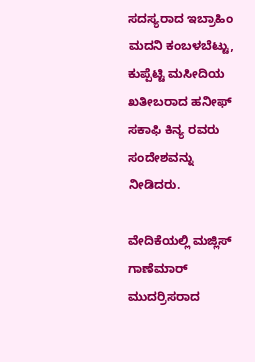ಸದಸ್ಯರಾದ ಇಬ್ರಾಹಿಂ ಮದನಿ ಕಂಬಳಬೆಟ್ಟು, ಕುಪ್ಪೆಟ್ಟಿ ಮಸೀದಿಯ ಖತೀಬರಾದ ಹನೀಫ್ ಸಕಾಫಿ ಕಿನ್ಯ ರವರು ಸಂದೇಶವನ್ನು ನೀಡಿದರು.

ವೇದಿಕೆಯಲ್ಲಿ ಮಜ್ಲಿಸ್ ಗಾಣೆಮಾರ್ ಮುದರ್ರಿಸರಾದ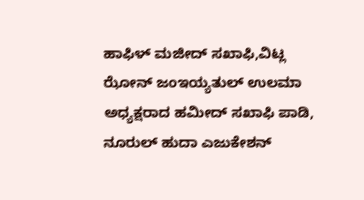ಹಾಫಿಳ್ ಮಜೀದ್ ಸಖಾಫಿ,ವಿಟ್ಲ ಝೋನ್ ಜಂಇಯ್ಯತುಲ್ ಉಲಮಾ ಅಧ್ಯಕ್ಷರಾದ ಹಮೀದ್ ಸಖಾಫಿ ಪಾಡಿ, ನೂರುಲ್ ಹುದಾ ಎಜುಕೇಶನ್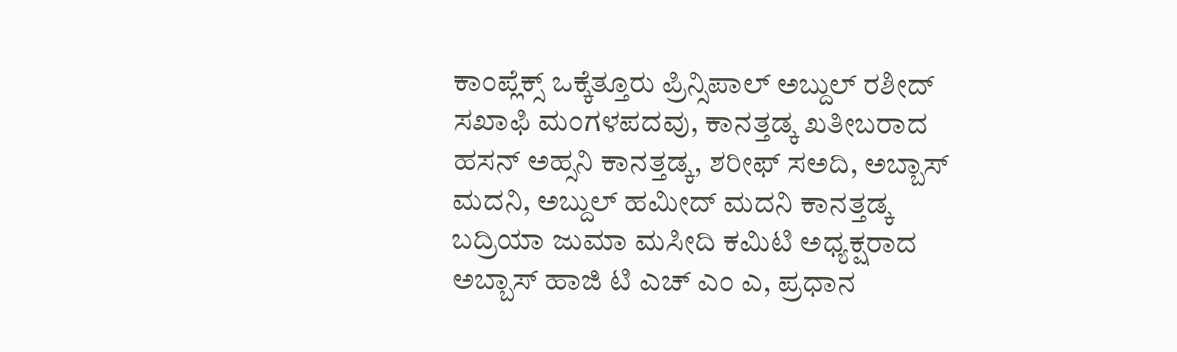ಕಾಂಪ್ಲೆಕ್ಸ್ ಒಕ್ಕೆತ್ತೂರು ಪ್ರಿನ್ಸಿಪಾಲ್ ಅಬ್ದುಲ್ ರಶೀದ್ ಸಖಾಫಿ ಮಂಗಳಪದವು, ಕಾನತ್ತಡ್ಕ ಖತೀಬರಾದ ಹಸನ್ ಅಹ್ಸನಿ ಕಾನತ್ತಡ್ಕ, ಶರೀಫ್ ಸಅದಿ, ಅಬ್ಬಾಸ್ ಮದನಿ, ಅಬ್ದುಲ್ ಹಮೀದ್ ಮದನಿ ಕಾನತ್ತಡ್ಕ ಬದ್ರಿಯಾ ಜುಮಾ ಮಸೀದಿ ಕಮಿಟಿ ಅಧ್ಯಕ್ಷರಾದ ಅಬ್ಬಾಸ್ ಹಾಜಿ ಟಿ ಎಚ್ ಎಂ ಎ, ಪ್ರಧಾನ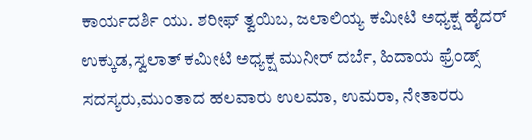ಕಾರ್ಯದರ್ಶಿ ಯು. ಶರೀಫ್ ತ್ವಯಿಬ, ಜಲಾಲಿಯ್ಯ ಕಮೀಟಿ ಅಧ್ಯಕ್ಷ ಹೈದರ್ ಉಕ್ಕುಡ,ಸ್ವಲಾತ್ ಕಮೀಟಿ ಅಧ್ಯಕ್ಷ ಮುನೀರ್ ದರ್ಬೆ, ಹಿದಾಯ ಫ್ರೆಂಡ್ಸ್ ಸದಸ್ಯರು,ಮುಂತಾದ ಹಲವಾರು ಉಲಮಾ, ಉಮರಾ, ನೇತಾರರು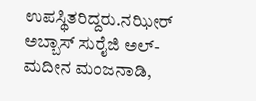ಉಪಸ್ಥಿತರಿದ್ದರು.ನಝೀರ್ ಅಬ್ಬಾಸ್ ಸುರೈಜಿ ಅಲ್- ಮದೀನ ಮಂಜನಾಡಿ,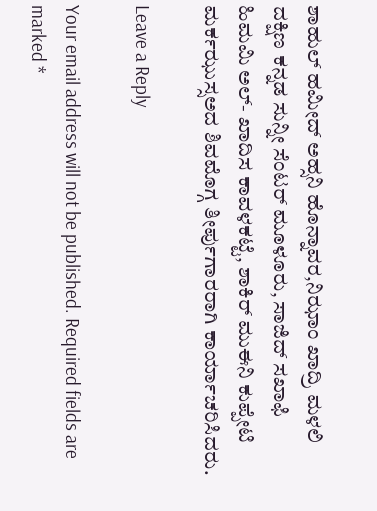ಶಾಹುಲ್ ಹಮೀದ್ ಅಹ್ಸನಿ ಹೊನ್ನಾವರ,ನಿಝಾಂ ಖಾದ್ರಿ ಮಳಲಿ ದಕ್ಷಿಣ ಕನ್ನಡ ಸುನ್ನೀ ಸೆಂಟರ್ ಮೂಳೂರು, ಸಾಜಿದ್ ಸಖಾಫಿ ಹಿಮಮಿ ಅಲ್- ಖಾದಿಸ ಕಾವಳಕಟ್ಟೆ, ಶಾಕಿರ್ ಮುಈನಿ ಕುಪ್ಪೇಟಿ ಮರ್ಕಝುಸ್ಸಅದ ಶಿವಮೊಗ್ಗ ತೀರ್ಪುಗಾರರಾಗಿ ಕಾರ್ಯಾಚರಿಸಿದರು.

Leave a Reply

Your email address will not be published. Required fields are marked *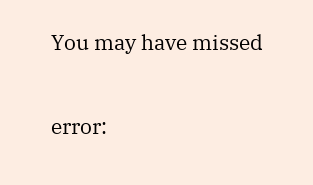You may have missed

error: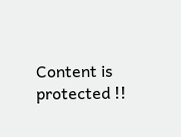Content is protected !!